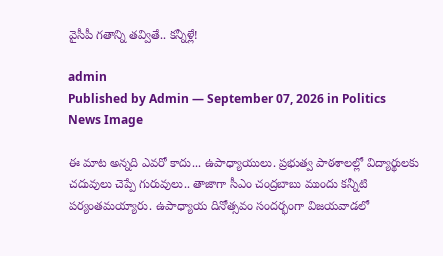వైసీపీ గ‌తాన్ని త‌వ్వితే.. క‌న్నీళ్లే!

admin
Published by Admin — September 07, 2026 in Politics
News Image

ఈ మాట అన్న‌ది ఎవ‌రో కాదు... ఉపాధ్యాయులు. ప్ర‌భుత్వ పాఠ‌శాల‌ల్లో విద్యార్థుల‌కు చ‌దువులు చెప్పే గురువులు.. తాజాగా సీఎం చంద్ర‌బాబు ముందు క‌న్నీటి ప‌ర్యంత‌మయ్యారు. ఉపాధ్యాయ దినోత్స‌వం సంద‌ర్భంగా విజ‌య‌వాడ‌లో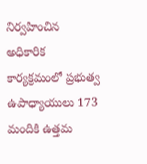నిర్వ‌హించిన అధికారిక కార్య‌క్ర‌మంలో ప్ర‌భుత్వ ఉపాధ్యాయులు 173 మందికి ఉత్త‌మ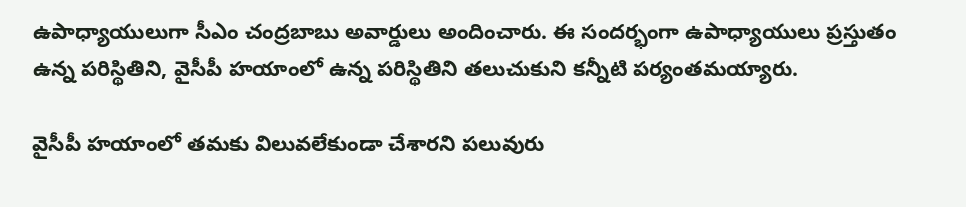ఉపాధ్యాయులుగా సీఎం చంద్ర‌బాబు అవార్డులు అందించారు. ఈ సంద‌ర్భంగా ఉపాధ్యాయులు ప్ర‌స్తుతం ఉన్న ప‌రిస్థితిని, వైసీపీ హ‌యాంలో ఉన్న ప‌రిస్థితిని త‌లుచుకుని క‌న్నీటి ప‌ర్యంత‌మ‌య్యారు.

వైసీపీ హ‌యాంలో త‌మ‌కు విలువ‌లేకుండా చేశార‌ని ప‌లువురు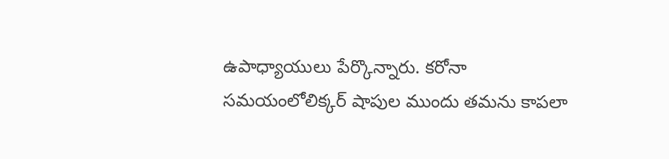ఉపాధ్యాయులు పేర్కొన్నారు. క‌రోనా స‌మ‌యంలోలిక్క‌ర్ షాపుల ముందు త‌మ‌ను కాప‌లా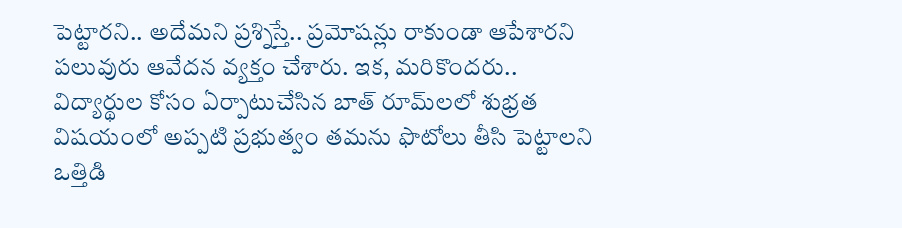పెట్టార‌ని.. అదేమని ప్ర‌శ్నిస్తే.. ప్ర‌మోష‌న్లు రాకుండా ఆపేశార‌ని ప‌లువురు ఆవేద‌న వ్య‌క్తం చేశారు. ఇక‌, మ‌రికొంద‌రు.. విద్యార్థుల కోసం ఏర్పాటుచేసిన బాత్ రూమ్‌ల‌లో శుభ్ర‌త విష‌యంలో అప్ప‌టి ప్ర‌భుత్వం త‌మ‌ను ఫొటోలు తీసి పెట్టాల‌ని ఒత్తిడి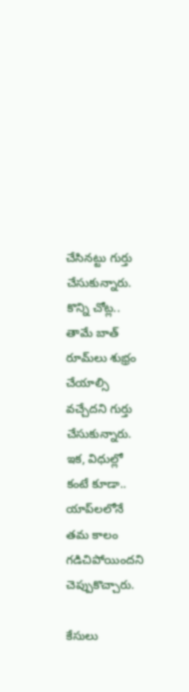చేసిన‌ట్టు గుర్తు చేసుకున్నారు. కొన్ని చోట్ల‌.. తామే బాత్ రూమ్‌లు శుభ్రం చేయాల్సి వ‌చ్చేదని గుర్తు చేసుకున్నారు. ఇక‌, విధుల్లో కంటే కూడా.. యాప్‌ల‌లోనే త‌మ కాలం గ‌డిచిపోయింద‌ని చెప్పుకొచ్చారు.

కేసులు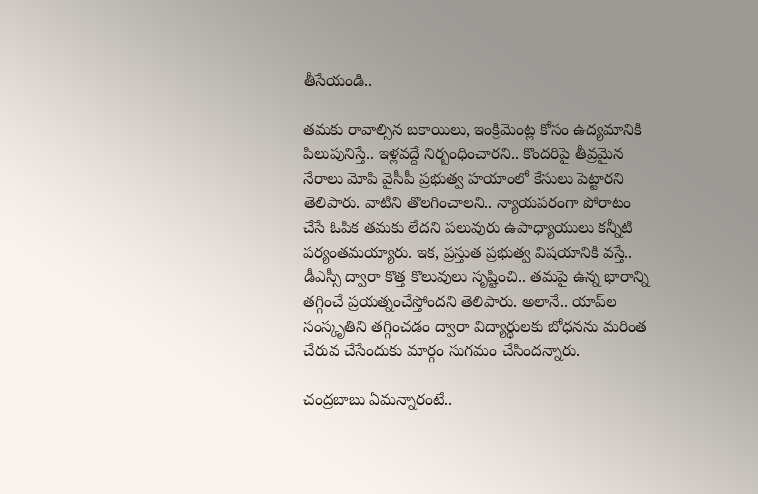తీసేయండి..

త‌మ‌కు రావాల్సిన బ‌కాయిలు, ఇంక్రిమెంట్ల కోసం ఉద్య‌మానికి పిలుపునిస్తే.. ఇళ్ల‌వ‌ద్దే నిర్బంధించార‌ని.. కొంద‌రిపై తీవ్ర‌మైన నేరాలు మోపి వైసీపీ ప్ర‌భుత్వ హ‌యాంలో కేసులు పెట్టార‌ని తెలిపారు. వాటిని తొల‌గించాల‌ని.. న్యాయ‌ప‌రంగా పోరాటం చేసే ఓపిక త‌మ‌కు లేద‌ని ప‌లువురు ఉపాధ్యాయులు క‌న్నీటి ప‌ర్యంత‌మ‌య్యారు. ఇక‌, ప్ర‌స్తుత ప్ర‌భుత్వ విష‌యానికి వ‌స్తే.. డీఎస్సీ ద్వారా కొత్త కొలువులు సృష్టించి.. త‌మ‌పై ఉన్న భారాన్ని త‌గ్గించే ప్ర‌య‌త్నంచేస్తోంద‌ని తెలిపారు. అలానే.. యాప్‌ల సంస్కృతిని త‌గ్గించ‌డం ద్వారా విద్యార్థుల‌కు బోధ‌న‌ను మ‌రింత చేరువ చేసేందుకు మార్గం సుగ‌మం చేసింద‌న్నారు.

చంద్ర‌బాబు ఏమ‌న్నారంటే..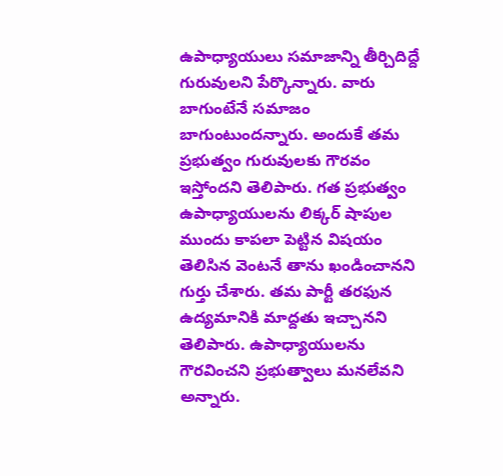ఉపాధ్యాయులు స‌మాజాన్ని తీర్చిదిద్దే గురువుల‌ని పేర్కొన్నారు. వారు బాగుంటేనే స‌మాజం బాగుంటుంద‌న్నారు. అందుకే త‌మ ప్ర‌భుత్వం గురువుల‌కు గౌర‌వం ఇస్తోంద‌ని తెలిపారు. గ‌త ప్ర‌భుత్వం ఉపాధ్యాయుల‌ను లిక్క‌ర్ షాపుల ముందు కాప‌లా పెట్టిన విష‌యం తెలిసిన వెంటనే తాను ఖండించాన‌ని గుర్తు చేశారు. త‌మ పార్టీ త‌ర‌ఫున ఉద్య‌మానికి మాద్ద‌తు ఇచ్చాన‌ని తెలిపారు. ఉపాధ్యాయుల‌ను గౌర‌వించ‌ని ప్ర‌భుత్వాలు మ‌న‌లేవ‌ని అన్నారు.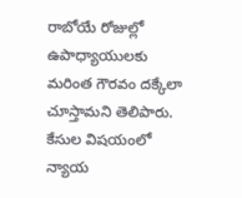రాబోయే రోజుల్లో ఉపాధ్యాయుల‌కు మరింత గౌర‌వం ద‌క్కేలా చూస్తామ‌ని తెలిపారు. కేసుల విష‌యంలో న్యాయ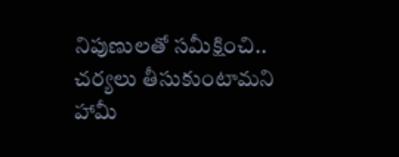నిపుణుల‌తో స‌మీక్షించి.. చ‌ర్య‌లు తీసుకుంటామ‌ని హామీ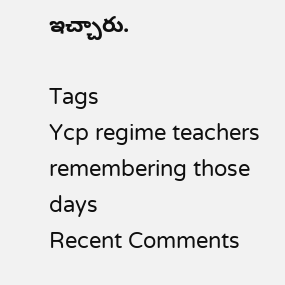ఇచ్చారు.

Tags
Ycp regime teachers remembering those days
Recent Comments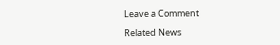Leave a Comment

Related News